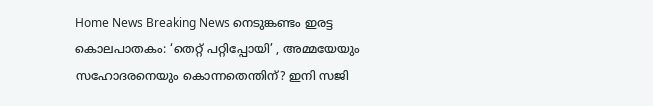Home News Breaking News നെടുങ്കണ്ടം ഇരട്ട കൊലപാതകം: ‘തെറ്റ് പറ്റിപ്പോയി’ , അമ്മയേയും സഹോദരനെയും കൊന്നതെന്തിന്? ഇനി സജി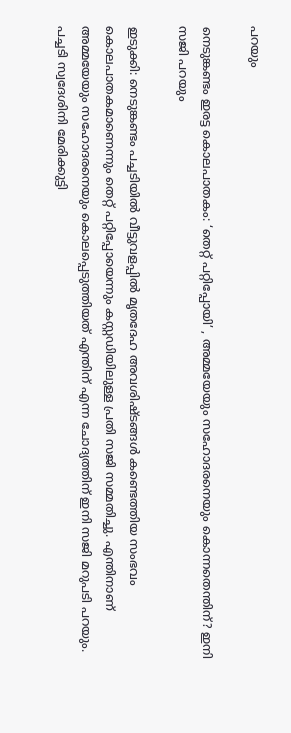പറയും

നെടുങ്കണ്ടം ഇരട്ട കൊലപാതകം: ‘തെറ്റ് പറ്റിപ്പോയി’ , അമ്മയേയും സഹോദരനെയും കൊന്നതെന്തിന്? ഇനി സജി പറയും

ഇടുക്കി: നെടുങ്കണ്ടം പച്ചടിയിൽ വീട്ടുവളപ്പിൽ മൃതദേഹ അവശിഷ്ടങ്ങൾ കണ്ടെത്തിയ സംഭവം കൊലപാതകമാണെന്നും തെറ്റ് പറ്റിപ്പോയെന്നും കസ്റ്റഡിയിലുള്ള പ്രതി സജി സമ്മതിച്ചു. എന്തിനാണ് അമ്മയേയും സഹോദരനെയും കൊലപ്പെടുത്തിയത് എന്തിന് എന്ന ചോദ്യത്തിന് ഇനി സജി മറുപടി പറയും. പച്ചടി സ്വദേശിനി മേരിക്കുട്ടി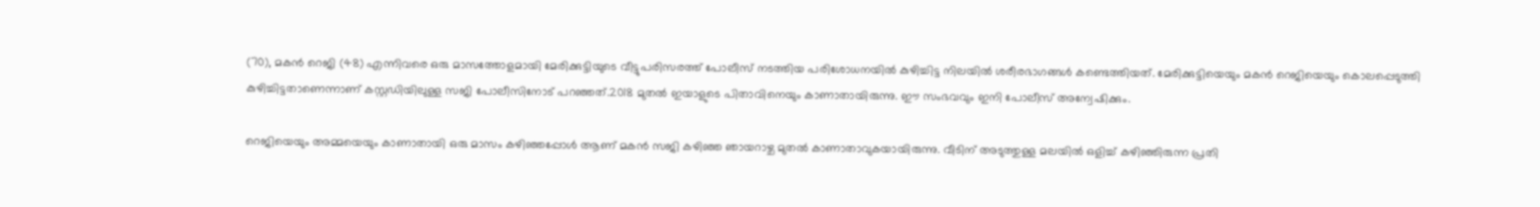(70), മകൻ റെജി (48) എന്നിവരെ ഒരു മാസത്തോളമായി മേരിക്കുട്ടിയുടെ വീട്ടുപരിസരത്ത് പോലീസ് നടത്തിയ പരിശോധനയിൽ കുഴിച്ചിട്ട നിലയിൽ ശരീരഭാഗങ്ങൾ കണ്ടെത്തിയത്. മേരിക്കുട്ടിയെയും മകൻ റെജിയെയും കൊലപ്പെടുത്തി കുഴിച്ചിട്ടതാണെന്നാണ് കസ്റ്റഡിയിലുള്ള സജി പോലീസിനോട് പറഞ്ഞത്.2018 മുതൽ ഇയാളുടെ പിതാവിനെയും കാണാതായിരുന്നു. ഈ സംഭവവും ഇനി പോലീസ് അന്വേഷിക്കും.

റെജിയെയും അമ്മയെയും കാണാതായി ഒരു മാസം കഴിഞ്ഞപ്പോൾ ആണ് മകൻ സജി കഴിഞ്ഞ ഞായറാഴ്ച മുതൽ കാണാതാവുകയായിരുന്നു. വീടിന് അടുത്തുള്ള മലയിൽ ഒളിച്ച് കഴിഞ്ഞിരുന്ന പ്രതി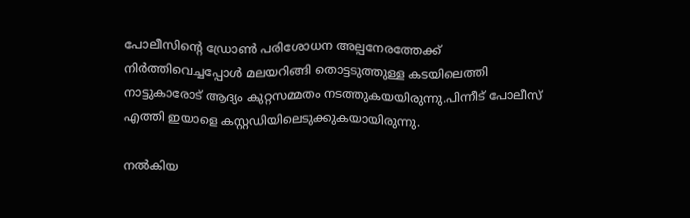പോലീസിൻ്റെ ഡ്രോൺ പരിശോധന അല്പനേരത്തേക്ക് നിർത്തിവെച്ചപ്പോൾ മലയറിങ്ങി തൊട്ടടുത്തുള്ള കടയിലെത്തി നാട്ടുകാരോട് ആദ്യം കുറ്റസമ്മതം നടത്തുകയയിരുന്നു.പിന്നീട് പോലീസ് എത്തി ഇയാളെ കസ്റ്റഡിയിലെടുക്കുകയായിരുന്നു.

നൽകിയ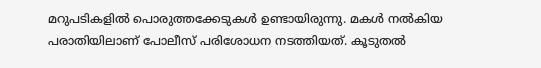മറുപടികളിൽ പൊരുത്തക്കേടുകൾ ഉണ്ടായിരുന്നു. മകൾ നൽകിയ പരാതിയിലാണ് പോലീസ് പരിശോധന നടത്തിയത്. കൂടുതൽ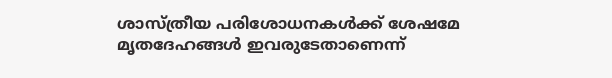ശാസ്ത്രീയ പരിശോധനകൾക്ക് ശേഷമേ മൃതദേഹങ്ങൾ ഇവരുടേതാണെന്ന്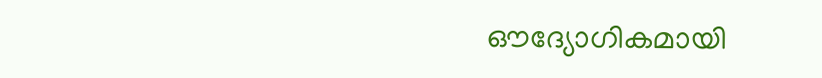ഔദ്യോഗികമായി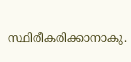സ്ഥിരീകരിക്കാനാകു.